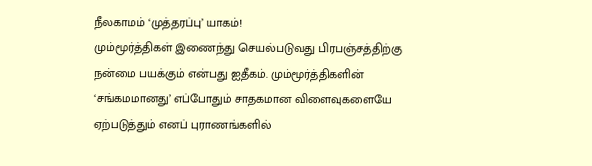நீலகாமம் ‘முத்தரப்பு’ யாகம்!
மும்மூர்த்திகள் இணைந்து செயல்படுவது பிரபஞ்சத்திற்கு நன்மை பயக்கும் என்பது ஐதீகம். மும்மூர்த்திகளின் ‘சங்கமமானது’ எப்போதும் சாதகமான விளைவுகளையே ஏற்படுத்தும் எனப் புராணங்களில்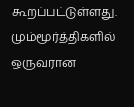கூறப்பட்டுள்ளது.
மும்மூர்த்திகளில் ஒருவரான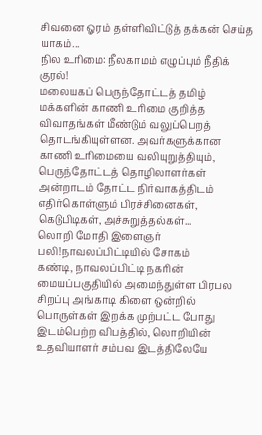சிவனை ஓரம் தள்ளிவிட்டுத் தக்கன் செய்த யாகம்...
நில உரிமை: நீலகாமம் எழுப்பும் நீதிக் குரல்!
மலையகப் பெருந்தோட்டத் தமிழ் மக்களின் காணி உரிமை குறித்த விவாதங்கள் மீண்டும் வலுப்பெறத் தொடங்கியுள்ளன. அவர்களுக்கான காணி உரிமையை வலியுறுத்தியும், பெருந்தோட்டத் தொழிலாளர்கள் அன்றாடம் தோட்ட நிர்வாகத்திடம் எதிர்கொள்ளும் பிரச்சினைகள், கெடுபிடிகள், அச்சுறுத்தல்கள்...
லொறி மோதி இளைஞர் பலி!நாவலப்பிட்டியில் சோகம்
கண்டி, நாவலப்பிட்டி நகரின் மையப்பகுதியில் அமைந்துள்ள பிரபல சிறப்பு அங்காடி கிளை ஒன்றில் பொருள்கள் இறக்க முற்பட்ட போது இடம்பெற்ற விபத்தில், லொறியின் உதவியாளர் சம்பவ இடத்திலேயே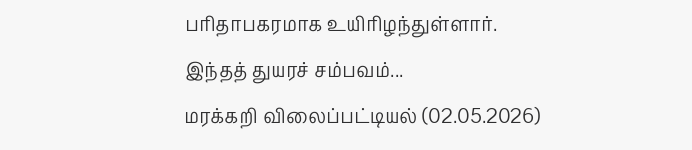பரிதாபகரமாக உயிரிழந்துள்ளார்.
இந்தத் துயரச் சம்பவம்...
மரக்கறி விலைப்பட்டியல் (02.05.2026)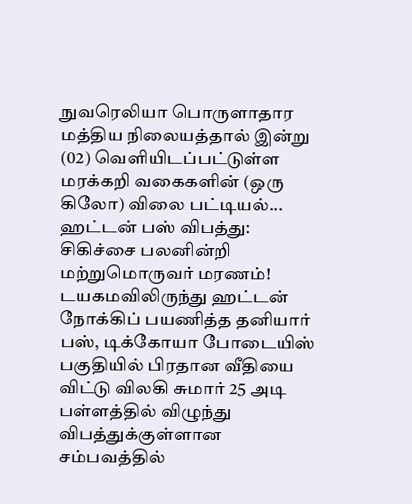நுவரெலியா பொருளாதார மத்திய நிலையத்தால் இன்று (02) வெளியிடப்பட்டுள்ள மரக்கறி வகைகளின் (ஒரு கிலோ) விலை பட்டியல்...
ஹட்டன் பஸ் விபத்து: சிகிச்சை பலனின்றி மற்றுமொருவர் மரணம்!
டயகமவிலிருந்து ஹட்டன் நோக்கிப் பயணித்த தனியார் பஸ், டிக்கோயா போடையிஸ் பகுதியில் பிரதான வீதியை விட்டு விலகி சுமார் 25 அடி பள்ளத்தில் விழுந்து விபத்துக்குள்ளான சம்பவத்தில்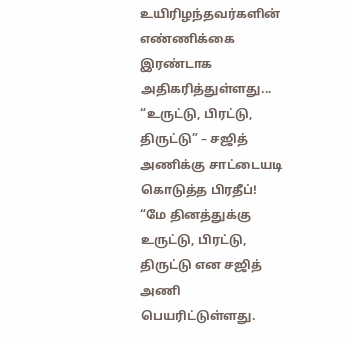உயிரிழந்தவர்களின் எண்ணிக்கை இரண்டாக அதிகரித்துள்ளது...
“உருட்டு, பிரட்டு, திருட்டு” – சஜித் அணிக்கு சாட்டையடி கொடுத்த பிரதீப்!
“மே தினத்துக்கு உருட்டு, பிரட்டு, திருட்டு என சஜித் அணி பெயரிட்டுள்ளது.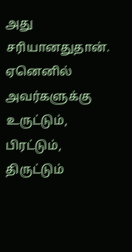அது சரியானதுதான். ஏனெனில் அவர்களுக்கு உருட்டும், பிரட்டும், திருட்டும்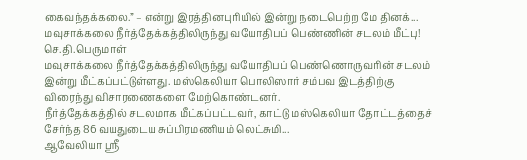கைவந்தக்கலை.” – என்று இரத்தினபுரியில் இன்று நடைபெற்ற மே தினக்...
மவுசாக்கலை நீர்த்தேக்கத்திலிருந்து வயோதிபப் பெண்ணின் சடலம் மீட்பு!
செ.தி.பெருமாள்
மவுசாக்கலை நீர்த்தேக்கத்திலிருந்து வயோதிபப் பெண்ணொருவரின் சடலம் இன்று மீட்கப்பட்டுள்ளது. மஸ்கெலியா பொலிஸார் சம்பவ இடத்திற்கு விரைந்து விசாரணைகளை மேற்கொண்டனர்.
நீர்த்தேக்கத்தில் சடலமாக மீட்கப்பட்டவர், காட்டு மஸ்கெலியா தோட்டத்தைச் சேர்ந்த 86 வயதுடைய சுப்பிரமணியம் லெட்சுமி...
ஆவேலியா ஸ்ரீ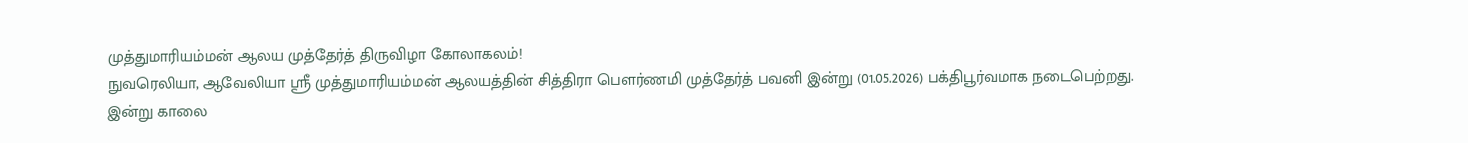முத்துமாரியம்மன் ஆலய முத்தேர்த் திருவிழா கோலாகலம்!
நுவரெலியா, ஆவேலியா ஸ்ரீ முத்துமாரியம்மன் ஆலயத்தின் சித்திரா பௌர்ணமி முத்தேர்த் பவனி இன்று (01.05.2026) பக்திபூர்வமாக நடைபெற்றது.
இன்று காலை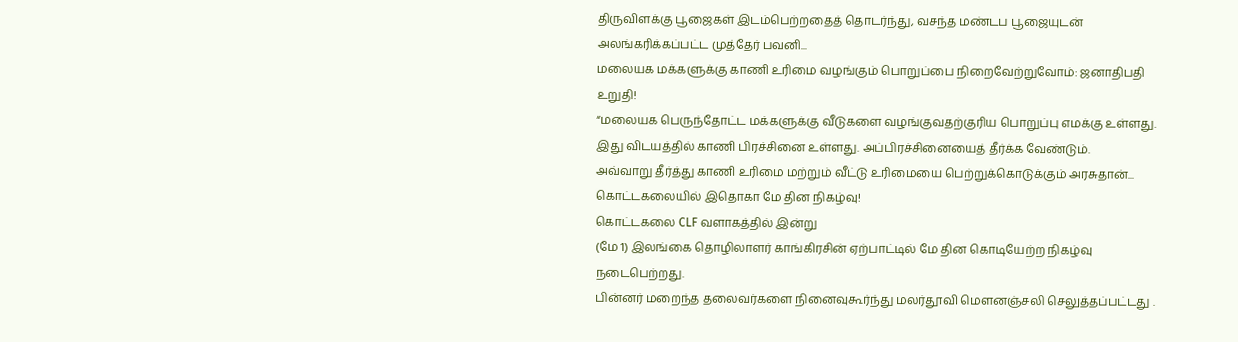திருவிளக்கு பூஜைகள் இடம்பெற்றதைத் தொடர்ந்து, வசந்த மண்டப பூஜையுடன் அலங்கரிக்கப்பட்ட முத்தேர் பவனி...
மலையக மக்களுக்கு காணி உரிமை வழங்கும் பொறுப்பை நிறைவேற்றுவோம்: ஜனாதிபதி உறுதி!
“மலையக பெருந்தோட்ட மக்களுக்கு வீடுகளை வழங்குவதற்குரிய பொறுப்பு எமக்கு உள்ளது. இது விடயத்தில் காணி பிரச்சினை உள்ளது. அப்பிரச்சினையைத் தீர்க்க வேண்டும்.
அவ்வாறு தீர்த்து காணி உரிமை மற்றும் வீட்டு உரிமையை பெற்றுக்கொடுக்கும் அரசுதான்...
கொட்டகலையில் இதொகா மே தின நிகழ்வு!
கொட்டகலை CLF வளாகத்தில் இன்று
(மே 1) இலங்கை தொழிலாளர் காங்கிரசின் ஏற்பாட்டில் மே தின கொடியேற்ற நிகழ்வு நடைபெற்றது.
பின்னர் மறைந்த தலைவர்களை நினைவுகூர்ந்து மலர்தூவி மௌனஞ்சலி செலுத்தப்பட்டது .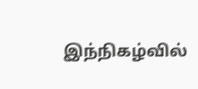இந்நிகழ்வில்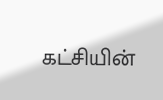கட்சியின்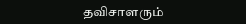தவிசாளரும்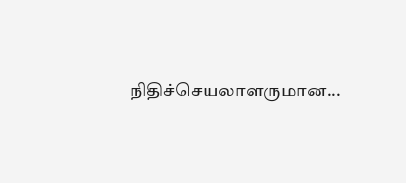நிதிச்செயலாளருமான...